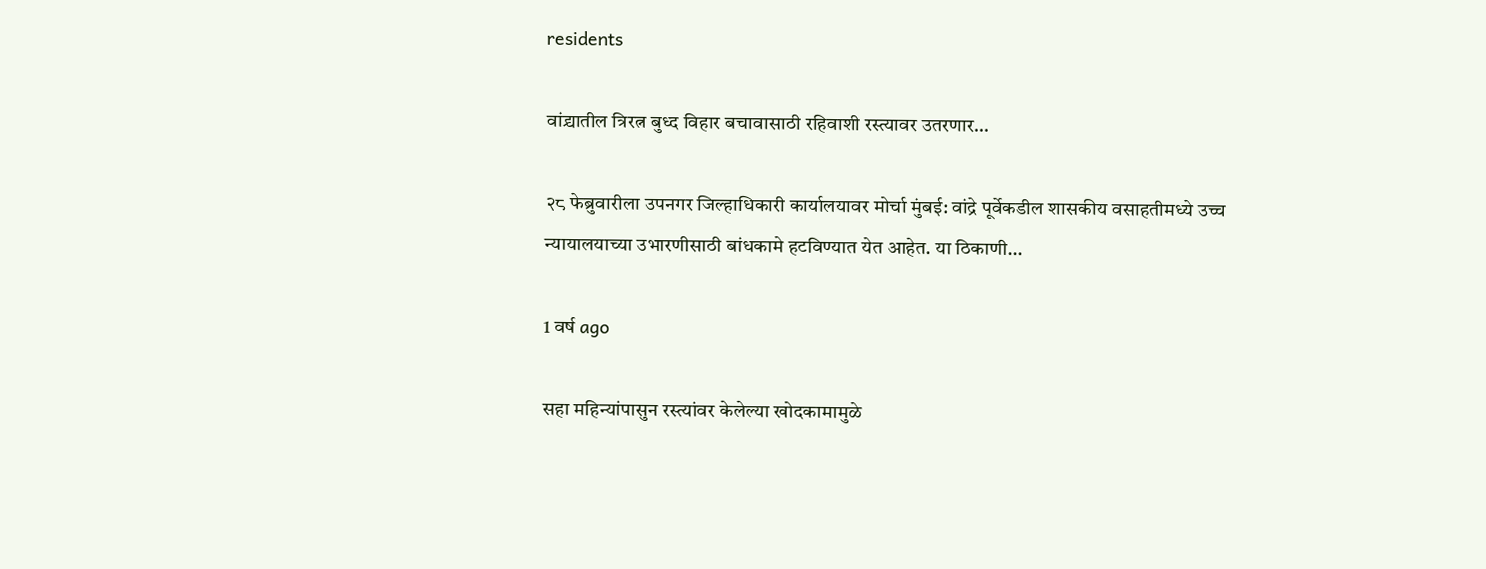residents

वांद्र्यातील त्रिरत्न बुध्द विहार बचावासाठी रहिवाशी रस्त्यावर उतरणार…

२८ फेब्रुवारीला उपनगर जिल्हाधिकारी कार्यालयावर मोर्चा मुंबई: वांद्रे पूर्वेकडील शासकीय वसाहतीमध्ये उच्च न्यायालयाच्या उभारणीसाठी बांधकामे हटविण्यात येत आहेत. या ठिकाणी…

1 वर्ष ago

सहा महिन्यांपासुन रस्त्यांवर केलेल्या खोदकामामुळे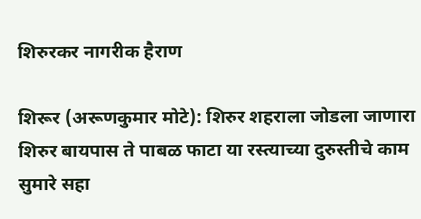शिरुरकर नागरीक हैराण

शिरूर (अरूणकुमार मोटे): शिरुर शहराला जोडला जाणारा शिरुर बायपास ते पाबळ फाटा या रस्त्याच्या दुरुस्तीचे काम सुमारे सहा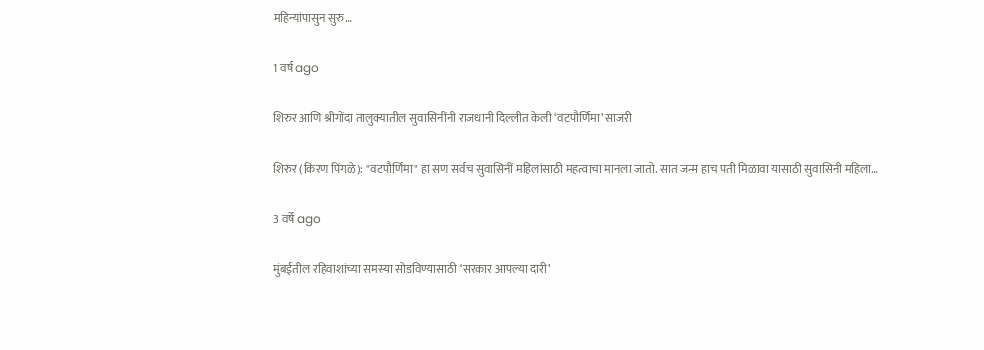महिन्यांपासुन सुरु…

1 वर्ष ago

शिरुर आणि श्रीगोंदा तालुक्यातील सुवासिनींनी राजधानी दिल्लीत केली ‘वटपौर्णिमा’ साजरी

शिरुर (किरण पिंगळे): "वटपौर्णिमा" हा सण सर्वच सुवासिनीं महिलांसाठी महत्वाचा मानला जातो. सात जन्म हाच पती मिळावा यासाठी सुवासिनी महिला…

3 वर्षे ago

मुंबईतील रहिवाशांच्या समस्या सोडविण्यासाठी ‘सरकार आपल्या दारी’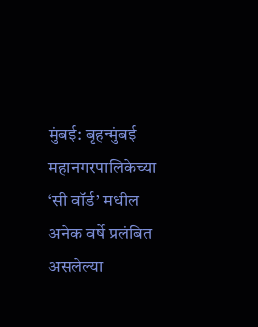मुंबई: बृहन्मुंबई महानगरपालिकेच्या ‘सी वॉर्ड’ मधील अनेक वर्षे प्रलंबित असलेल्या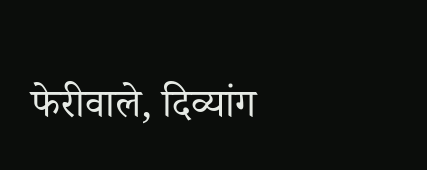फेरीवाले, दिव्यांग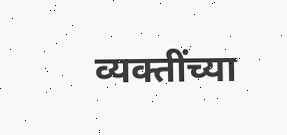व्यक्तींच्या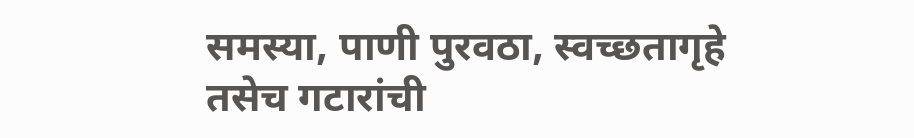समस्या, पाणी पुरवठा, स्वच्छतागृहे तसेच गटारांची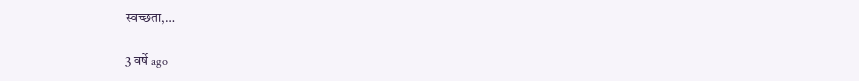स्वच्छता,…

3 वर्षे ago